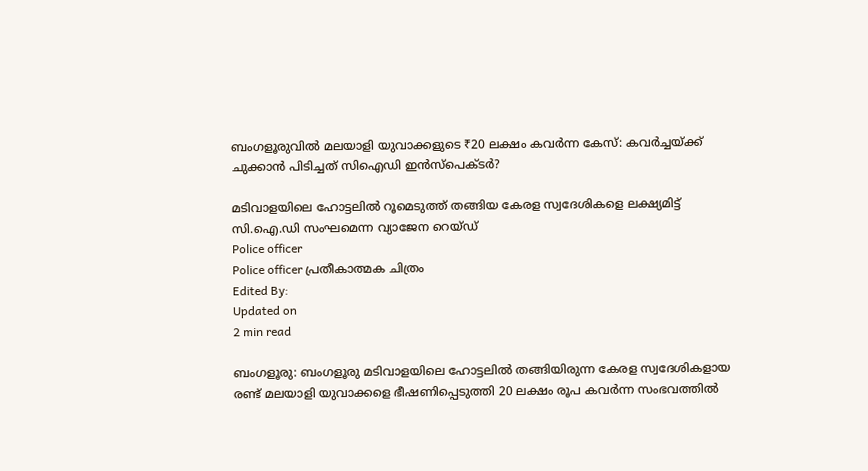ബംഗളൂരുവിൽ മലയാളി യുവാക്കളുടെ ₹20 ലക്ഷം കവർന്ന കേസ്: കവർച്ചയ്ക്ക് ചുക്കാൻ പിടിച്ചത് സിഐഡി ഇൻസ്‌പെക്ടർ?

മടിവാളയിലെ ഹോട്ടലിൽ റൂമെടുത്ത് തങ്ങിയ കേരള സ്വദേശികളെ ലക്ഷ്യമിട്ട് സി.ഐ.ഡി സംഘമെന്ന വ്യാജേന റെയ്ഡ്
Police officer
Police officer പ്രതീകാത്മക ചിത്രം
Edited By:
Updated on
2 min read

ബംഗളൂരു: ബംഗളൂരു മടിവാളയിലെ ഹോട്ടലിൽ തങ്ങിയിരുന്ന കേരള സ്വദേശികളായ രണ്ട് മലയാളി യുവാക്കളെ ഭീഷണിപ്പെടുത്തി 20 ലക്ഷം രൂപ കവർന്ന സംഭവത്തിൽ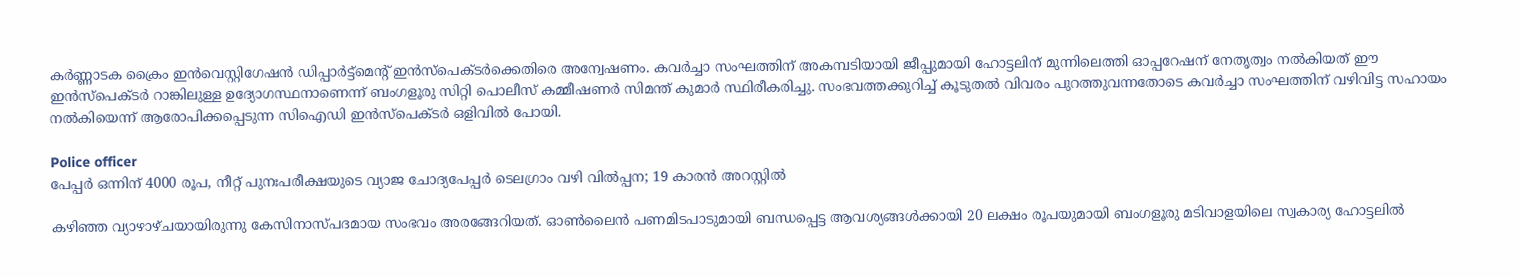കർണ്ണാടക ക്രൈം ഇൻവെസ്റ്റിഗേഷൻ ഡിപ്പാർട്ട്മെന്റ് ഇൻസ്‌പെക്ടർക്കെതിരെ അന്വേഷണം. കവർച്ചാ സംഘത്തിന് അകമ്പടിയായി ജീപ്പുമായി ഹോട്ടലിന് മുന്നിലെത്തി ഓപ്പറേഷന് നേതൃത്വം നൽകിയത് ഈ ഇൻസ്‌പെക്ടർ റാങ്കിലുള്ള ഉദ്യോഗസ്ഥനാണെന്ന് ബംഗളൂരു സിറ്റി പൊലീസ് കമ്മീഷണർ സിമന്ത് കുമാർ സ്ഥിരീകരിച്ചു. സംഭവത്തക്കുറിച്ച് കൂടുതൽ വിവരം പുറത്തുവന്നതോടെ കവർച്ചാ സംഘത്തിന് വഴിവിട്ട സഹായം നൽകിയെന്ന് ആരോപിക്കപ്പെടുന്ന സിഐഡി ഇൻസ്‌പെക്ടർ ഒളിവിൽ പോയി.

Police officer
പേപ്പര്‍ ഒന്നിന് 4000 രൂപ, നീറ്റ് പുനഃപരീക്ഷയുടെ വ്യാജ ചോദ്യപേപ്പര്‍ ടെലഗ്രാം വഴി വില്‍പ്പന; 19 കാരന്‍ അറസ്റ്റില്‍

കഴിഞ്ഞ വ്യാഴാഴ്ചയായിരുന്നു കേസിനാസ്പദമായ സംഭവം അരങ്ങേറിയത്. ഓൺലൈൻ പണമിടപാടുമായി ബന്ധപ്പെട്ട ആവശ്യങ്ങൾക്കായി 20 ലക്ഷം രൂപയുമായി ബംഗളൂരു മടിവാളയിലെ സ്വകാര്യ ഹോട്ടലിൽ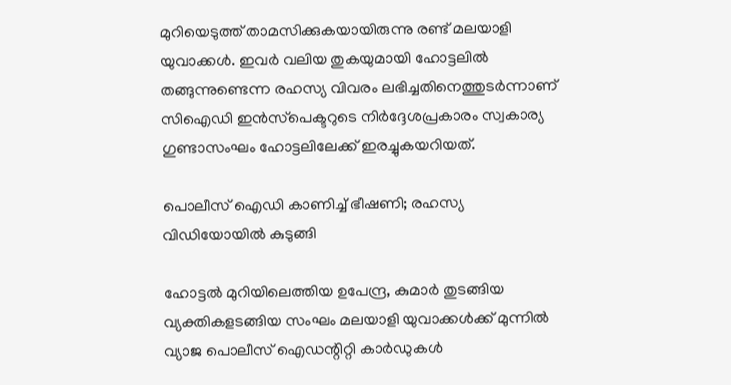മുറിയെടുത്ത് താമസിക്കുകയായിരുന്നു രണ്ട് മലയാളി യുവാക്കൾ. ഇവർ വലിയ തുകയുമായി ഹോട്ടലിൽ തങ്ങുന്നുണ്ടെന്ന രഹസ്യ വിവരം ലഭിച്ചതിനെത്തുടർന്നാണ് സിഐഡി ഇൻസ്‌പെക്ടറുടെ നിർദ്ദേശപ്രകാരം സ്വകാര്യ ഗുണ്ടാസംഘം ഹോട്ടലിലേക്ക് ഇരച്ചുകയറിയത്.

പൊലീസ് ഐഡി കാണിച്ച് ഭീഷണി; രഹസ്യ വിഡിയോയിൽ കുടുങ്ങി

ഹോട്ടൽ മുറിയിലെത്തിയ ഉപേന്ദ്ര, കുമാർ തുടങ്ങിയ വ്യക്തികളടങ്ങിയ സംഘം മലയാളി യുവാക്കൾക്ക് മുന്നിൽ വ്യാജ പൊലീസ് ഐഡന്റിറ്റി കാർഡുകൾ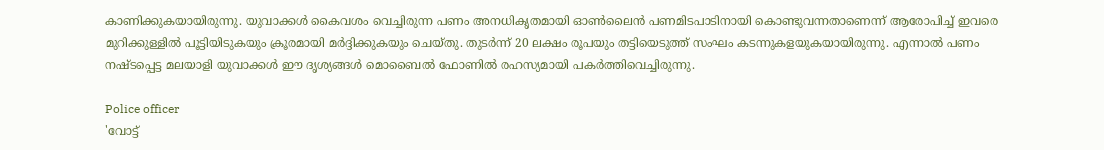കാണിക്കുകയായിരുന്നു. യുവാക്കൾ കൈവശം വെച്ചിരുന്ന പണം അനധികൃതമായി ഓൺലൈൻ പണമിടപാടിനായി കൊണ്ടുവന്നതാണെന്ന് ആരോപിച്ച് ഇവരെ മുറിക്കുള്ളിൽ പൂട്ടിയിടുകയും ക്രൂരമായി മർദ്ദിക്കുകയും ചെയ്തു. തുടർന്ന് 20 ലക്ഷം രൂപയും തട്ടിയെടുത്ത് സംഘം കടന്നുകളയുകയായിരുന്നു. എന്നാൽ പണം നഷ്ടപ്പെട്ട മലയാളി യുവാക്കൾ ഈ ദൃശ്യങ്ങൾ മൊബൈൽ ഫോണിൽ രഹസ്യമായി പകർത്തിവെച്ചിരുന്നു.

Police officer
'വോട്ട്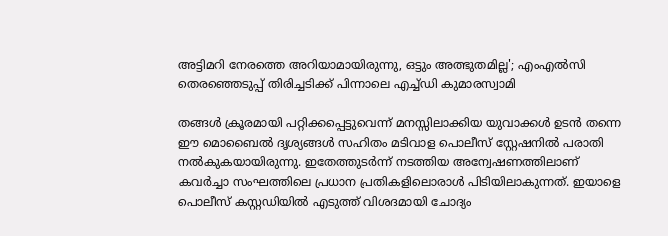അട്ടിമറി നേരത്തെ അറിയാമായിരുന്നു, ഒട്ടും അത്ഭുതമില്ല'; എംഎൽസി തെരഞ്ഞെടുപ്പ് തിരിച്ചടിക്ക് പിന്നാലെ എച്ച്ഡി കുമാരസ്വാമി

തങ്ങൾ ക്രൂരമായി പറ്റിക്കപ്പെട്ടുവെന്ന് മനസ്സിലാക്കിയ യുവാക്കൾ ഉടൻ തന്നെ ഈ മൊബൈൽ ദൃശ്യങ്ങൾ സഹിതം മടിവാള പൊലീസ് സ്റ്റേഷനിൽ പരാതി നൽകുകയായിരുന്നു. ഇതേത്തുടർന്ന് നടത്തിയ അന്വേഷണത്തിലാണ് കവർച്ചാ സംഘത്തിലെ പ്രധാന പ്രതികളിലൊരാൾ പിടിയിലാകുന്നത്. ഇയാളെ പൊലീസ് കസ്റ്റഡിയിൽ എടുത്ത് വിശദമായി ചോദ്യം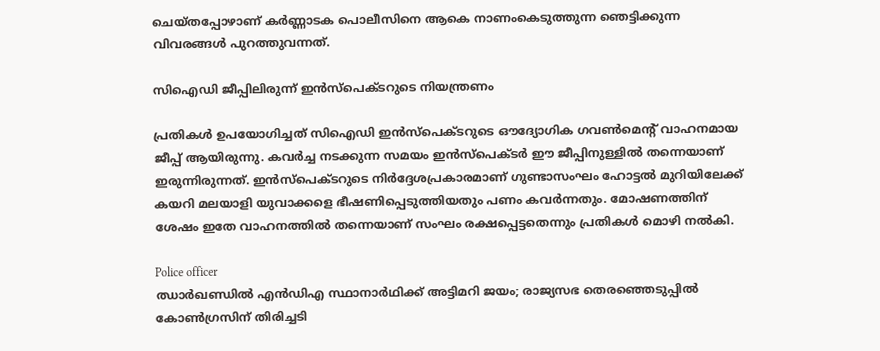ചെയ്തപ്പോഴാണ് കർണ്ണാടക പൊലീസിനെ ആകെ നാണംകെടുത്തുന്ന ഞെട്ടിക്കുന്ന വിവരങ്ങൾ പുറത്തുവന്നത്.

സിഐഡി ജീപ്പിലിരുന്ന് ഇൻസ്‌പെക്ടറുടെ നിയന്ത്രണം

പ്രതികൾ ഉപയോഗിച്ചത് സിഐഡി ഇൻസ്‌പെക്ടറുടെ ഔദ്യോഗിക ഗവൺമെന്റ് വാഹനമായ ജീപ്പ് ആയിരുന്നു. കവർച്ച നടക്കുന്ന സമയം ഇൻസ്‌പെക്ടർ ഈ ജീപ്പിനുള്ളിൽ തന്നെയാണ് ഇരുന്നിരുന്നത്. ഇൻസ്‌പെക്ടറുടെ നിർദ്ദേശപ്രകാരമാണ് ഗുണ്ടാസംഘം ഹോട്ടൽ മുറിയിലേക്ക് കയറി മലയാളി യുവാക്കളെ ഭീഷണിപ്പെടുത്തിയതും പണം കവർന്നതും. മോഷണത്തിന് ശേഷം ഇതേ വാഹനത്തിൽ തന്നെയാണ് സംഘം രക്ഷപ്പെട്ടതെന്നും പ്രതികൾ മൊഴി നൽകി.

Police officer
ഝാര്‍ഖണ്ഡില്‍ എന്‍ഡിഎ സ്ഥാനാര്‍ഥിക്ക് അട്ടിമറി ജയം; രാജ്യസഭ തെരഞ്ഞെടുപ്പില്‍ കോണ്‍ഗ്രസിന് തിരിച്ചടി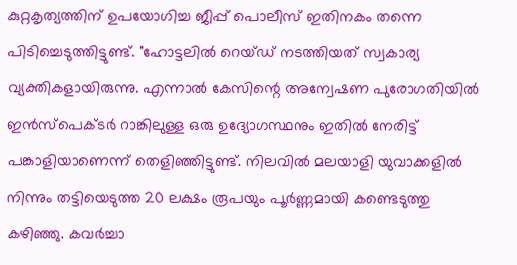കുറ്റകൃത്യത്തിന് ഉപയോഗിച്ച ജീപ്പ് പൊലീസ് ഇതിനകം തന്നെ പിടിച്ചെടുത്തിട്ടുണ്ട്. "ഹോട്ടലിൽ റെയ്ഡ് നടത്തിയത് സ്വകാര്യ വ്യക്തികളായിരുന്നു. എന്നാൽ കേസിന്റെ അന്വേഷണ പുരോഗതിയിൽ ഇൻസ്‌പെക്ടർ റാങ്കിലുള്ള ഒരു ഉദ്യോഗസ്ഥനും ഇതിൽ നേരിട്ട് പങ്കാളിയാണെന്ന് തെളിഞ്ഞിട്ടുണ്ട്. നിലവിൽ മലയാളി യുവാക്കളിൽ നിന്നും തട്ടിയെടുത്ത 20 ലക്ഷം രൂപയും പൂർണ്ണമായി കണ്ടെടുത്തു കഴിഞ്ഞു. കവർച്ചാ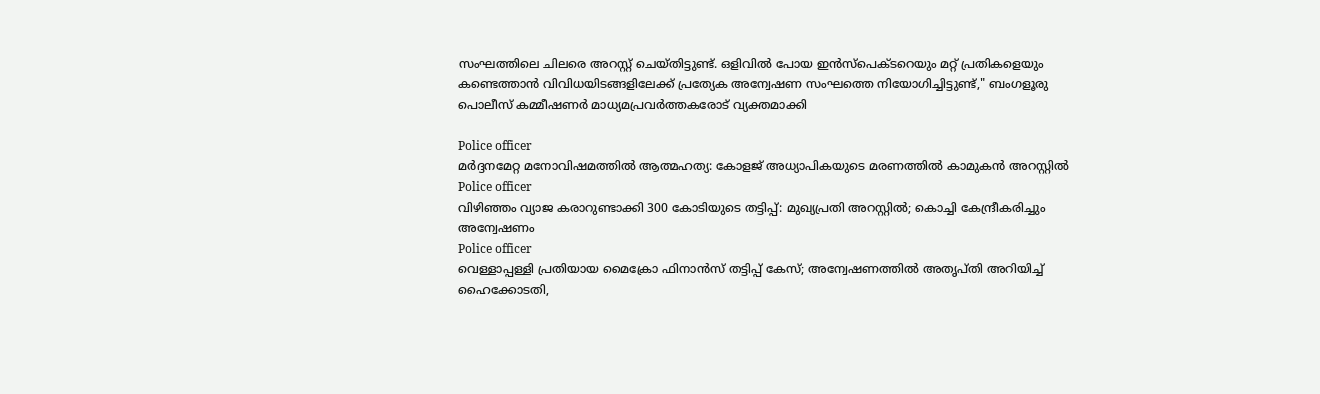സംഘത്തിലെ ചിലരെ അറസ്റ്റ് ചെയ്തിട്ടുണ്ട്. ഒളിവിൽ പോയ ഇൻസ്‌പെക്ടറെയും മറ്റ് പ്രതികളെയും കണ്ടെത്താൻ വിവിധയിടങ്ങളിലേക്ക് പ്രത്യേക അന്വേഷണ സംഘത്തെ നിയോഗിച്ചിട്ടുണ്ട്," ബംഗളൂരു പൊലീസ് കമ്മീഷണർ മാധ്യമപ്രവർത്തകരോട് വ്യക്തമാക്കി

Police officer
മർദ്ദനമേറ്റ മനോവിഷമത്തിൽ ആത്മഹത്യ: കോളജ് അധ്യാപികയുടെ മരണത്തിൽ കാമുകൻ അറസ്റ്റിൽ
Police officer
വിഴിഞ്ഞം വ്യാജ കരാറുണ്ടാക്കി 300 കോടിയുടെ തട്ടിപ്പ്: മുഖ്യപ്രതി അറസ്റ്റിൽ; കൊച്ചി കേന്ദ്രീകരിച്ചും അന്വേഷണം
Police officer
വെള്ളാപ്പള്ളി പ്രതിയായ മൈക്രോ ഫിനാന്‍സ് തട്ടിപ്പ് കേസ്; അന്വേഷണത്തില്‍ അതൃപ്തി അറിയിച്ച് ഹൈക്കോടതി,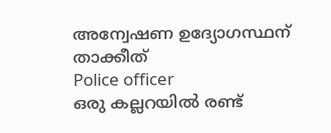അന്വേഷണ ഉദ്യോഗസ്ഥന് താക്കീത്
Police officer
ഒരു കല്ലറയിൽ രണ്ട്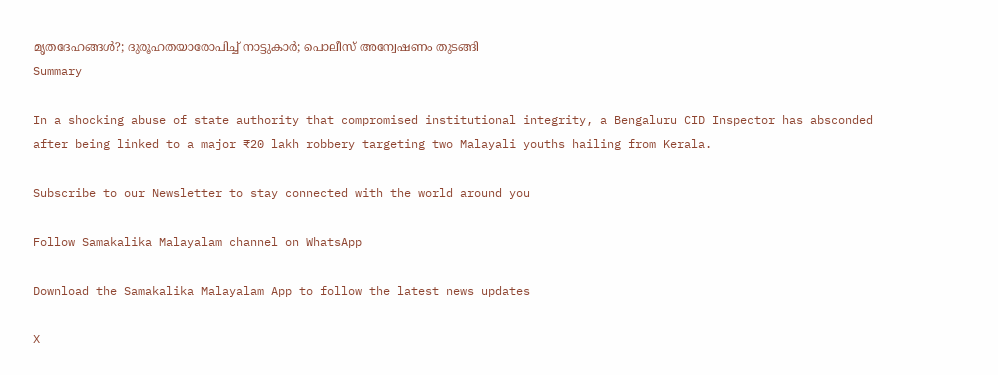മൃതദേഹങ്ങൾ?; ദുരൂഹതയാരോപിച്ച് നാട്ടുകാർ; പൊലീസ് അന്വേഷണം തുടങ്ങി
Summary

In a shocking abuse of state authority that compromised institutional integrity, a Bengaluru CID Inspector has absconded after being linked to a major ₹20 lakh robbery targeting two Malayali youths hailing from Kerala.

Subscribe to our Newsletter to stay connected with the world around you

Follow Samakalika Malayalam channel on WhatsApp

Download the Samakalika Malayalam App to follow the latest news updates

X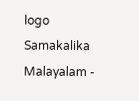logo
Samakalika Malayalam -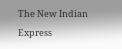The New Indian Express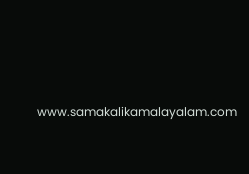www.samakalikamalayalam.com